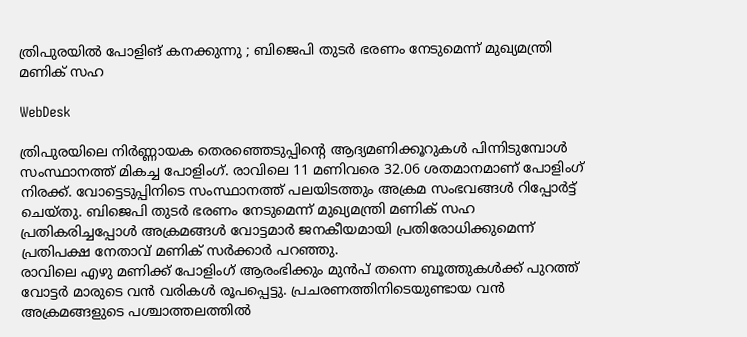ത്രിപുരയില്‍ പോളിങ് കനക്കുന്നു ; ബിജെപി തുടര്‍ ഭരണം നേടുമെന്ന് മുഖ്യമന്ത്രി മണിക് സഹ

WebDesk

ത്രിപുരയിലെ നിര്‍ണ്ണായക തെരഞ്ഞെടുപ്പിന്റെ ആദ്യമണിക്കൂറുകള്‍ പിന്നിടുമ്പോള്‍ സംസ്ഥാനത്ത് മികച്ച പോളിംഗ്. രാവിലെ 11 മണിവരെ 32.06 ശതമാനമാണ് പോളിംഗ് നിരക്ക്. വോട്ടെടുപ്പിനിടെ സംസ്ഥാനത്ത് പലയിടത്തും അക്രമ സംഭവങ്ങള്‍ റിപ്പോര്‍ട്ട് ചെയ്തു. ബിജെപി തുടര്‍ ഭരണം നേടുമെന്ന് മുഖ്യമന്ത്രി മണിക് സഹ പ്രതികരിച്ചപ്പോള്‍ അക്രമങ്ങള്‍ വോട്ടമാര്‍ ജനകീയമായി പ്രതിരോധിക്കുമെന്ന് പ്രതിപക്ഷ നേതാവ് മണിക് സര്‍ക്കാര്‍ പറഞ്ഞു.
രാവിലെ എഴു മണിക്ക് പോളിംഗ് ആരംഭിക്കും മുന്‍പ് തന്നെ ബൂത്തുകള്‍ക്ക് പുറത്ത് വോട്ടര്‍ മാരുടെ വന്‍ വരികള്‍ രൂപപ്പെട്ടു. പ്രചരണത്തിനിടെയുണ്ടായ വന്‍ അക്രമങ്ങളുടെ പശ്ചാത്തലത്തില്‍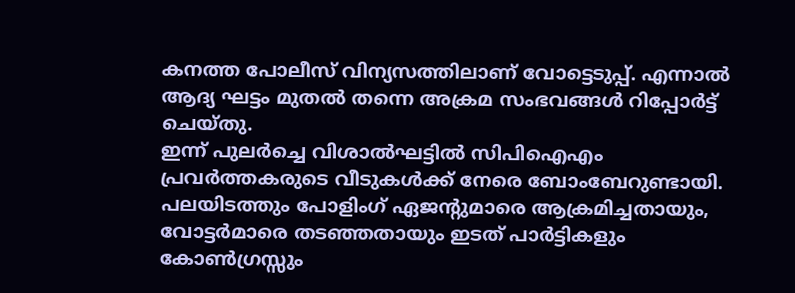കനത്ത പോലീസ് വിന്യസത്തിലാണ് വോട്ടെടുപ്പ്. എന്നാല്‍ ആദ്യ ഘട്ടം മുതല്‍ തന്നെ അക്രമ സംഭവങ്ങള്‍ റിപ്പോര്‍ട്ട് ചെയ്തു.
ഇന്ന് പുലര്‍ച്ചെ വിശാല്‍ഘട്ടില്‍ സിപിഐഎം പ്രവര്‍ത്തകരുടെ വീടുകള്‍ക്ക് നേരെ ബോംബേറുണ്ടായി. പലയിടത്തും പോളിംഗ് ഏജന്റുമാരെ ആക്രമിച്ചതായും, വോട്ടര്‍മാരെ തടഞ്ഞതായും ഇടത് പാര്‍ട്ടികളും കോണ്‍ഗ്രസ്സും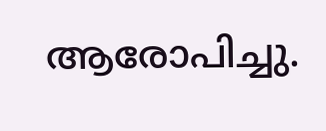ആരോപിച്ചു.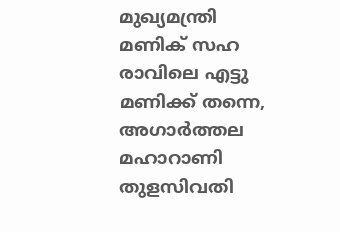മുഖ്യമന്ത്രി മണിക് സഹ രാവിലെ എട്ടു മണിക്ക് തന്നെ, അഗാര്‍ത്തല മഹാറാണി തുളസിവതി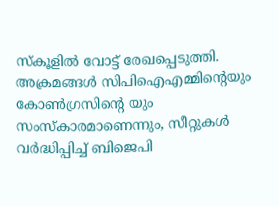സ്‌കൂളില്‍ വോട്ട് രേഖപ്പെടുത്തി. അക്രമങ്ങള്‍ സിപിഐഎമ്മിന്റെയും കോണ്‍ഗ്രസിന്റെ യും സംസ്‌കാരമാണെന്നും, സീറ്റുകള്‍ വര്‍ദ്ധിപ്പിച്ച് ബിജെപി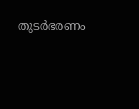തുടര്‍ഭരണം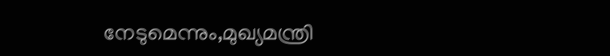നേടുമെന്നും,മുഖ്യമന്ത്രി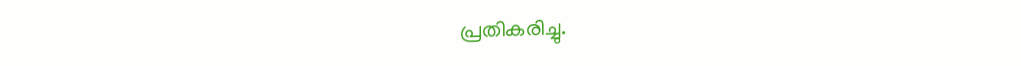പ്രതികരിച്ചു.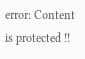error: Content is protected !!